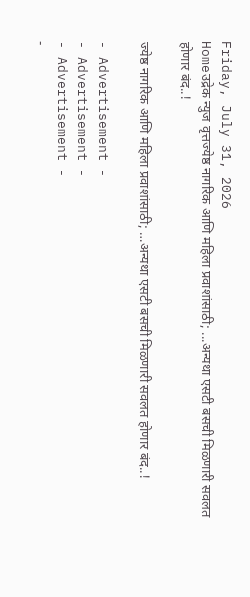Friday, July 31, 2026
Homeउद्रेक न्युज वृत्तज्येष्ठ नागरिक आणि महिला प्रवाशांसाठी; ...अन्यथा एसटी बसची मिळणारी सवलत होणार बंद..!

ज्येष्ठ नागरिक आणि महिला प्रवाशांसाठी; …अन्यथा एसटी बसची मिळणारी सवलत होणार बंद..!

- Advertisement -
- Advertisement -
- Advertisement -
-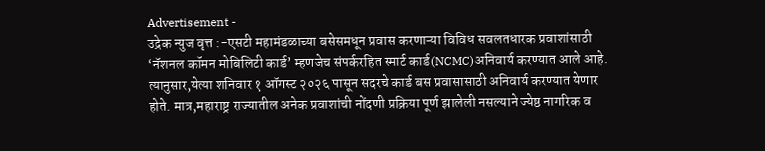Advertisement -
उद्रेक न्युज वृत्त :-एसटी महामंडळाच्या बसेसमधून प्रवास करणाऱ्या विविध सवलतधारक प्रवाशांसाठी ‘नॅशनल कॉमन मोबिलिटी कार्ड’ म्हणजेच संपर्करहित स्मार्ट कार्ड(NCMC)अनिवार्य करण्यात आले आहे. त्यानुसार,येत्या शनिवार १ ऑगस्ट २०२६ पासून सदरचे कार्ड बस प्रवासासाठी अनिवार्य करण्यात येणार होते. मात्र,महाराष्ट्र राज्यातील अनेक प्रवाशांची नोंदणी प्रक्रिया पूर्ण झालेली नसल्याने ज्येष्ठ नागरिक व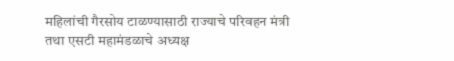महिलांची गैरसोय टाळण्यासाठी राज्याचे परिवहन मंत्री तथा एसटी महामंडळाचे अध्यक्ष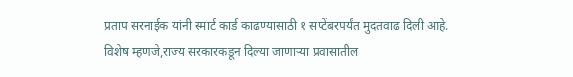प्रताप सरनाईक यांनी स्मार्ट कार्ड काढण्यासाठी १ सप्टेंबरपर्यंत मुदतवाढ दिली आहे. विशेष म्हणजे,राज्य सरकारकडून दिल्या जाणाऱ्या प्रवासातील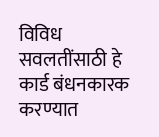विविध सवलतींसाठी हे कार्ड बंधनकारक करण्यात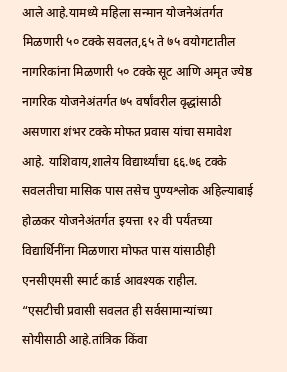आले आहे.यामध्ये महिला सन्मान योजनेअंतर्गत मिळणारी ५० टक्के सवलत,६५ ते ७५ वयोगटातील नागरिकांना मिळणारी ५० टक्के सूट आणि अमृत ज्येष्ठ नागरिक योजनेअंतर्गत ७५ वर्षांवरील वृद्धांसाठी असणारा शंभर टक्के मोफत प्रवास यांचा समावेश आहे. याशिवाय,शालेय विद्यार्थ्यांचा ६६.७६ टक्के सवलतीचा मासिक पास तसेच पुण्यश्लोक अहिल्याबाई होळकर योजनेअंतर्गत इयत्ता १२ वी पर्यंतच्या विद्यार्थिनींना मिळणारा मोफत पास यांसाठीही एनसीएमसी स्मार्ट कार्ड आवश्यक राहील.
“एसटीची प्रवासी सवलत ही सर्वसामान्यांच्या सोयीसाठी आहे.तांत्रिक किंवा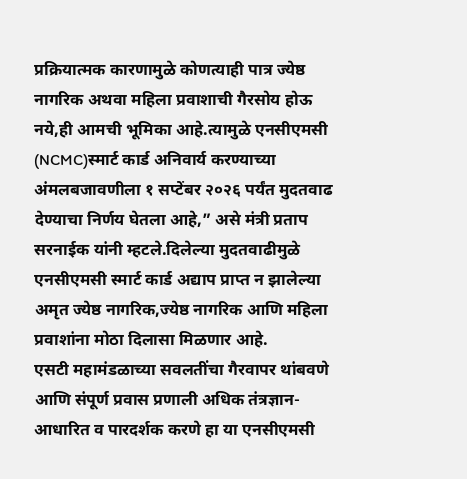प्रक्रियात्मक कारणामुळे कोणत्याही पात्र ज्येष्ठ नागरिक अथवा महिला प्रवाशाची गैरसोय होऊ नये,ही आमची भूमिका आहे.त्यामुळे एनसीएमसी (NCMC)स्मार्ट कार्ड अनिवार्य करण्याच्या अंमलबजावणीला १ सप्टेंबर २०२६ पर्यंत मुदतवाढ देण्याचा निर्णय घेतला आहे,” असे मंत्री प्रताप सरनाईक यांनी म्हटले.दिलेल्या मुदतवाढीमुळे एनसीएमसी स्मार्ट कार्ड अद्याप प्राप्त न झालेल्या अमृत ज्येष्ठ नागरिक,ज्येष्ठ नागरिक आणि महिला प्रवाशांना मोठा दिलासा मिळणार आहे.
एसटी महामंडळाच्या सवलतींचा गैरवापर थांबवणे आणि संपूर्ण प्रवास प्रणाली अधिक तंत्रज्ञान-आधारित व पारदर्शक करणे हा या एनसीएमसी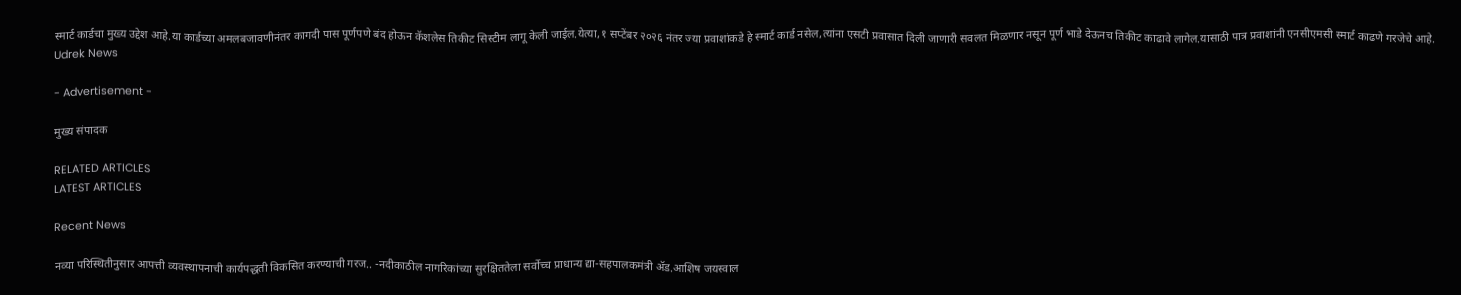स्मार्ट कार्डचा मुख्य उद्देश आहे.या कार्डच्या अमलबजावणीनंतर कागदी पास पूर्णपणे बंद होऊन कॅशलेस तिकीट सिस्टीम लागू केली जाईल.येत्या,१ सप्टेंबर २०२६ नंतर ज्या प्रवाशांकडे हे स्मार्ट कार्ड नसेल,त्यांना एसटी प्रवासात दिली जाणारी सवलत मिळणार नसून पूर्ण भाडे देऊनच तिकीट काढावे लागेल.यासाठी पात्र प्रवाशांनी एनसीएमसी स्मार्ट काढणे गरजेचे आहे.
Udrek News

- Advertisement -

मुख्य संपादक

RELATED ARTICLES
LATEST ARTICLES

Recent News

नव्या परिस्थितीनुसार आपत्ती व्यवस्थापनाची कार्यपद्धती विकसित करण्याची गरज.. -नदीकाठील नागरिकांच्या सुरक्षिततेला सर्वोच्च प्राधान्य द्या-सहपालकमंत्री ॲड.आशिष जयस्वाल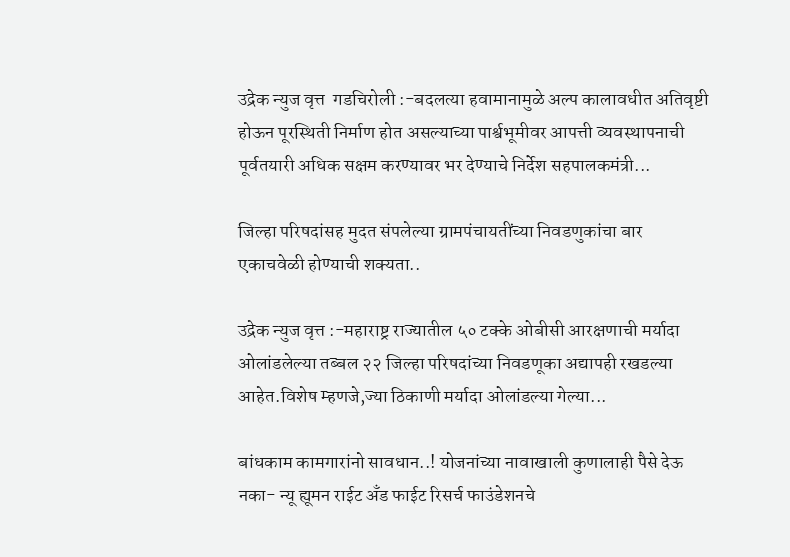उद्रेक न्युज वृत्त  गडचिरोली :-बदलत्या हवामानामुळे अल्प कालावधीत अतिवृष्टी होऊन पूरस्थिती निर्माण होत असल्याच्या पार्श्वभूमीवर आपत्ती व्यवस्थापनाची पूर्वतयारी अधिक सक्षम करण्यावर भर देण्याचे निर्देश सहपालकमंत्री...

जिल्हा परिषदांसह मुदत संपलेल्या ग्रामपंचायतींच्या निवडणुकांचा बार एकाचवेळी होण्याची शक्यता..

उद्रेक न्युज वृत्त :-महाराष्ट्र राज्यातील ५० टक्के ओबीसी आरक्षणाची मर्यादा ओलांडलेल्या तब्बल २२ जिल्हा परिषदांच्या निवडणूका अद्यापही रखडल्या आहेत.विशेष म्हणजे,ज्या ठिकाणी मर्यादा ओलांडल्या गेल्या...

बांधकाम कामगारांनो सावधान..! योजनांच्या नावाखाली कुणालाही पैसे देऊ नका- न्यू ह्यूमन राईट अँड फाईट रिसर्च फाउंडेशनचे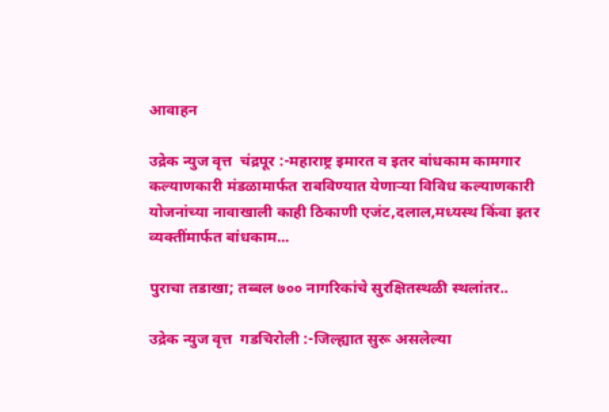आवाहन

उद्रेक न्युज वृत्त  चंद्रपूर :-महाराष्ट्र इमारत व इतर बांधकाम कामगार कल्याणकारी मंडळामार्फत राबविण्यात येणाऱ्या विविध कल्याणकारी योजनांच्या नावाखाली काही ठिकाणी एजंट,दलाल,मध्यस्थ किंवा इतर व्यक्तींमार्फत बांधकाम...

पुराचा तडाखा; तब्बल ७०० नागरिकांचे सुरक्षितस्थळी स्थलांतर..

उद्रेक न्युज वृत्त  गडचिरोली :-जिल्ह्यात सुरू असलेल्या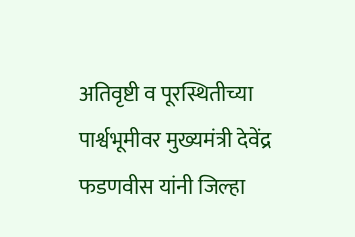अतिवृष्टी व पूरस्थितीच्या पार्श्वभूमीवर मुख्यमंत्री देवेंद्र फडणवीस यांनी जिल्हा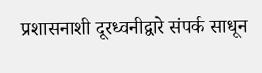प्रशासनाशी दूरध्वनीद्वारे संपर्क साधून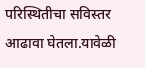परिस्थितीचा सविस्तर आढावा घेतला.यावेळी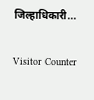जिल्हाधिकारी...

Visitor Counter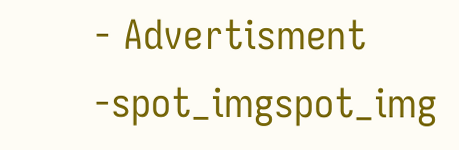- Advertisment -spot_imgspot_img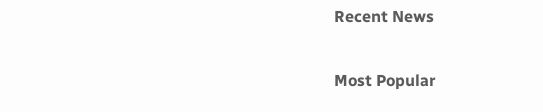Recent News

Most Popular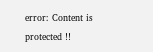error: Content is protected !!